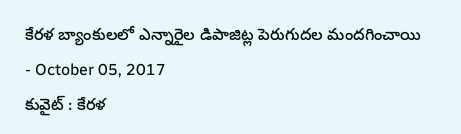కేరళ బ్యాంకులలో ఎన్నారైల డిపాజిట్ల పెరుగుదల మందగించాయి
- October 05, 2017
కువైట్ : కేరళ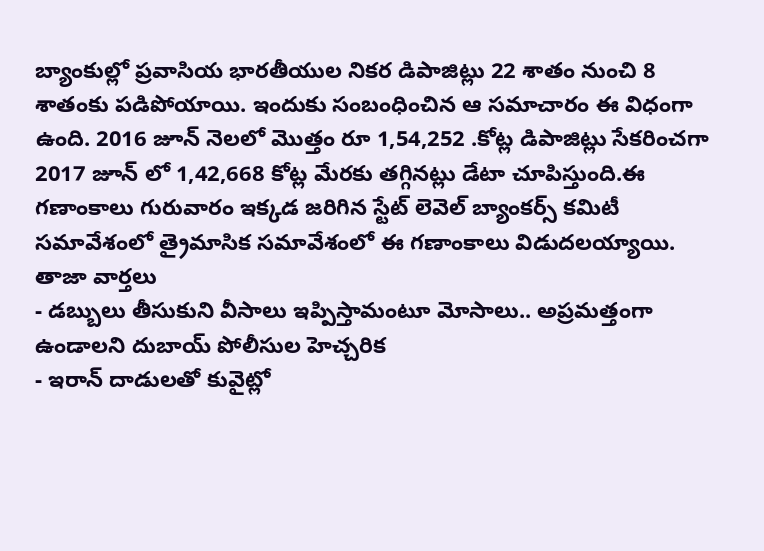బ్యాంకుల్లో ప్రవాసియ భారతీయుల నికర డిపాజిట్లు 22 శాతం నుంచి 8 శాతంకు పడిపోయాయి. ఇందుకు సంబంధించిన ఆ సమాచారం ఈ విధంగా ఉంది. 2016 జూన్ నెలలో మొత్తం రూ 1,54,252 .కోట్ల డిపాజిట్లు సేకరించగా 2017 జూన్ లో 1,42,668 కోట్ల మేరకు తగ్గినట్లు డేటా చూపిస్తుంది.ఈ గణాంకాలు గురువారం ఇక్కడ జరిగిన స్టేట్ లెవెల్ బ్యాంకర్స్ కమిటీ సమావేశంలో త్రైమాసిక సమావేశంలో ఈ గణాంకాలు విడుదలయ్యాయి.
తాజా వార్తలు
- డబ్బులు తీసుకుని వీసాలు ఇప్పిస్తామంటూ మోసాలు.. అప్రమత్తంగా ఉండాలని దుబాయ్ పోలీసుల హెచ్చరిక
- ఇరాన్ దాడులతో కువైట్లో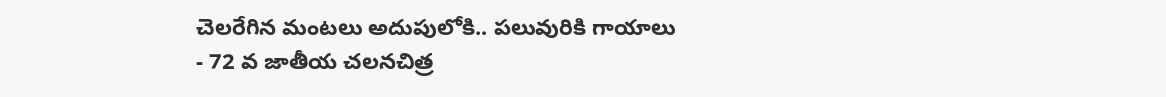చెలరేగిన మంటలు అదుపులోకి.. పలువురికి గాయాలు
- 72 వ జాతీయ చలనచిత్ర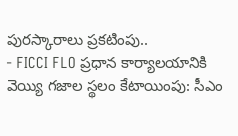పురస్కారాలు ప్రకటింపు..
- FICCI FLO ప్రధాన కార్యాలయానికి వెయ్యి గజాల స్థలం కేటాయింపు: సీఎం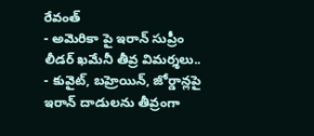రేవంత్
- అమెరికా పై ఇరాన్ సుప్రీం లీడర్ ఖమేనీ తీవ్ర విమర్శలు..
- కువైట్, బహ్రెయిన్, జోర్డాన్లపై ఇరాన్ దాడులను తీవ్రంగా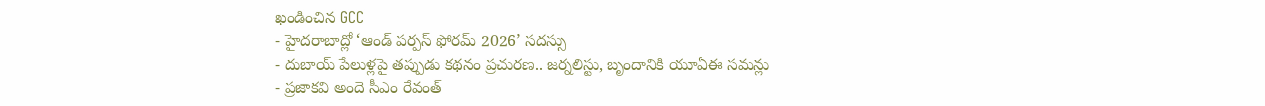ఖండించిన GCC
- హైదరాబాద్లో ‘ఆండ్ పర్పస్ ఫోరమ్ 2026’ సదస్సు
- దుబాయ్ పేలుళ్లపై తప్పుడు కథనం ప్రచురణ.. జర్నలిస్టు, బృందానికి యూఏఈ సమన్లు
- ప్రజాకవి అందె సీఎం రేవంత్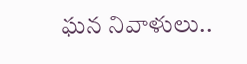ఘన నివాళులు..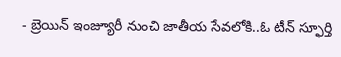- బ్రెయిన్ ఇంజ్యూరీ నుంచి జాతీయ సేవలోకి..ఓ టీన్ స్ఫూర్తి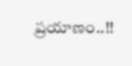ప్రయాణం..!!